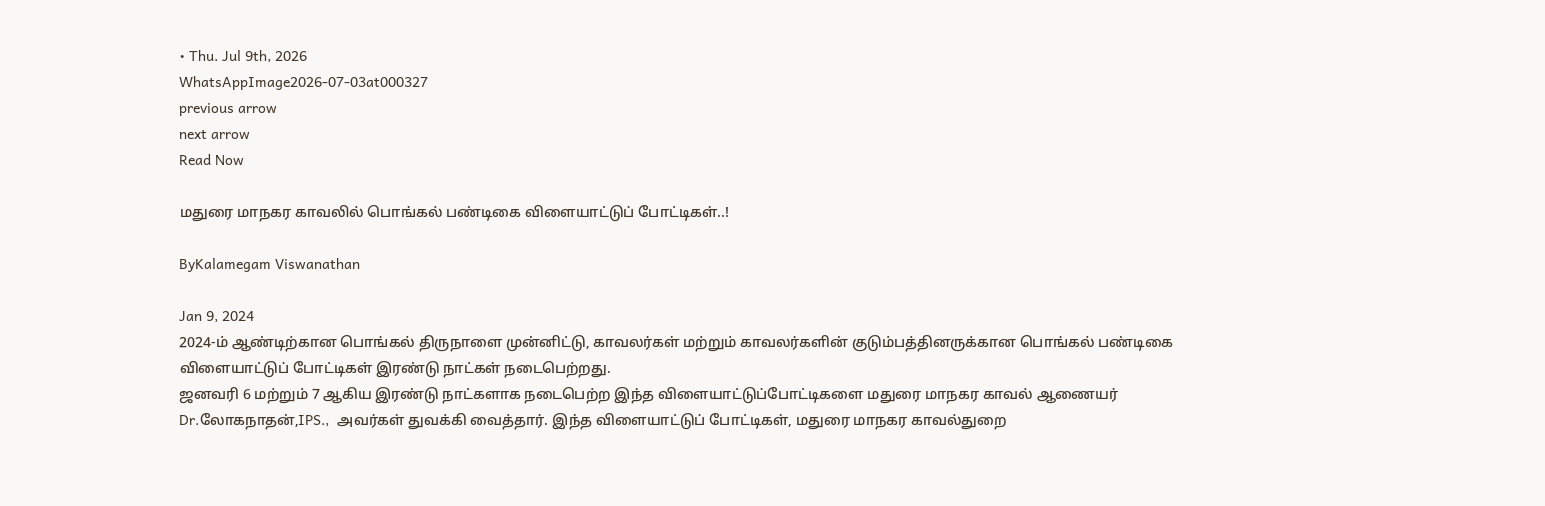• Thu. Jul 9th, 2026
WhatsAppImage2026-07-03at000327
previous arrow
next arrow
Read Now

மதுரை மாநகர காவலில் பொங்கல் பண்டிகை விளையாட்டுப் போட்டிகள்..!

ByKalamegam Viswanathan

Jan 9, 2024
2024-ம் ஆண்டிற்கான பொங்கல் திருநாளை முன்னிட்டு, காவலர்கள் மற்றும் காவலர்களின் குடும்பத்தினருக்கான பொங்கல் பண்டிகை விளையாட்டுப் போட்டிகள் இரண்டு நாட்கள் நடைபெற்றது.
ஜனவரி 6 மற்றும் 7 ஆகிய இரண்டு நாட்களாக நடைபெற்ற இந்த விளையாட்டுப்போட்டிகளை மதுரை மாநகர காவல் ஆணையர் Dr.லோகநாதன்,IPS.,  அவர்கள் துவக்கி வைத்தார். இந்த விளையாட்டுப் போட்டிகள், மதுரை மாநகர காவல்துறை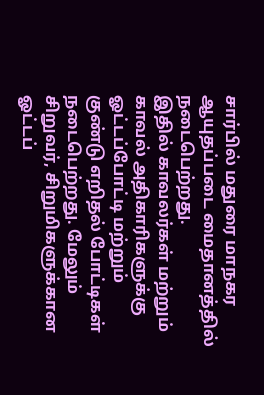சார்பில் மதுரை மாநகர ஆயுதப்படை மைதானத்தில் நடைபெற்றது.
இதில் காவலர்கள் மற்றும் காவல் அதிகாரிகளுக்கு ஓட்டப்போட்டி மற்றும் குண்டு எறிதல் போட்டிகள் நடைபெற்றது. மேலும் சிறுவர், சிறுமிகளுக்கான ஓட்டப்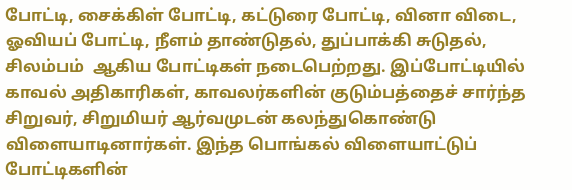போட்டி, சைக்கிள் போட்டி, கட்டுரை போட்டி, வினா விடை, ஓவியப் போட்டி, நீளம் தாண்டுதல், துப்பாக்கி சுடுதல், சிலம்பம்  ஆகிய போட்டிகள் நடைபெற்றது. இப்போட்டியில் காவல் அதிகாரிகள், காவலர்களின் குடும்பத்தைச் சார்ந்த சிறுவர், சிறுமியர் ஆர்வமுடன் கலந்துகொண்டு விளையாடினார்கள். இந்த பொங்கல் விளையாட்டுப் போட்டிகளின்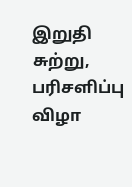இறுதி சுற்று, பரிசளிப்பு விழா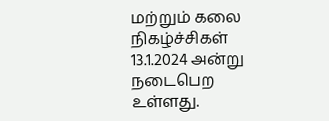மற்றும் கலை நிகழ்ச்சிகள் 13.1.2024 அன்று நடைபெற உள்ளது.